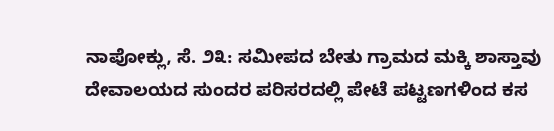ನಾಪೋಕ್ಲು, ಸೆ. ೨೩: ಸಮೀಪದ ಬೇತು ಗ್ರಾಮದ ಮಕ್ಕಿ ಶಾಸ್ತಾವು ದೇವಾಲಯದ ಸುಂದರ ಪರಿಸರದಲ್ಲಿ ಪೇಟೆ ಪಟ್ಟಣಗಳಿಂದ ಕಸ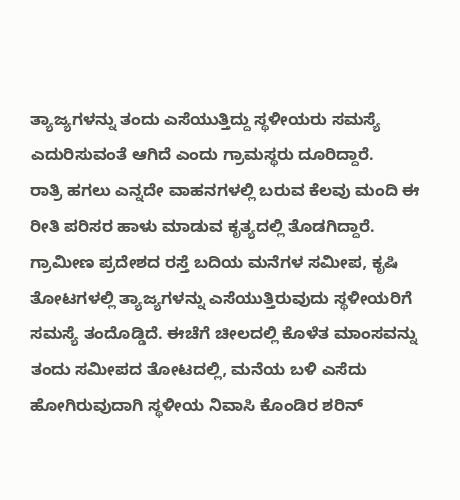ತ್ಯಾಜ್ಯಗಳನ್ನು ತಂದು ಎಸೆಯುತ್ತಿದ್ದು ಸ್ಥಳೀಯರು ಸಮಸ್ಯೆ ಎದುರಿಸುವಂತೆ ಆಗಿದೆ ಎಂದು ಗ್ರಾಮಸ್ಥರು ದೂರಿದ್ದಾರೆ.
ರಾತ್ರಿ ಹಗಲು ಎನ್ನದೇ ವಾಹನಗಳಲ್ಲಿ ಬರುವ ಕೆಲವು ಮಂದಿ ಈ ರೀತಿ ಪರಿಸರ ಹಾಳು ಮಾಡುವ ಕೃತ್ಯದಲ್ಲಿ ತೊಡಗಿದ್ದಾರೆ. ಗ್ರಾಮೀಣ ಪ್ರದೇಶದ ರಸ್ತೆ ಬದಿಯ ಮನೆಗಳ ಸಮೀಪ, ಕೃಷಿ ತೋಟಗಳಲ್ಲಿ ತ್ಯಾಜ್ಯಗಳನ್ನು ಎಸೆಯುತ್ತಿರುವುದು ಸ್ಥಳೀಯರಿಗೆ ಸಮಸ್ಯೆ ತಂದೊಡ್ಡಿದೆ. ಈಚೆಗೆ ಚೀಲದಲ್ಲಿ ಕೊಳೆತ ಮಾಂಸವನ್ನು ತಂದು ಸಮೀಪದ ತೋಟದಲ್ಲಿ, ಮನೆಯ ಬಳಿ ಎಸೆದು ಹೋಗಿರುವುದಾಗಿ ಸ್ಥಳೀಯ ನಿವಾಸಿ ಕೊಂಡಿರ ಶರಿನ್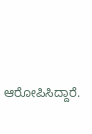ಆರೋಪಿಸಿದ್ದಾರೆ.